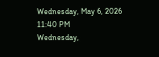Wednesday, May 6, 2026 11:40 PM
Wednesday,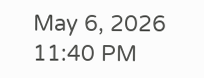May 6, 2026 11:40 PM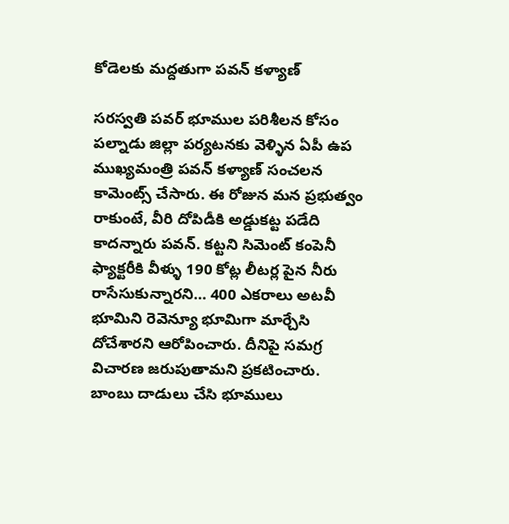కోడెలకు మద్దతుగా పవన్ కళ్యాణ్

సరస్వతి పవర్ భూముల పరిశీలన కోసం పల్నాడు జిల్లా పర్యటనకు వెళ్ళిన ఏపీ ఉప ముఖ్యమంత్రి పవన్ కళ్యాణ్ సంచలన కామెంట్స్ చేసారు. ఈ రోజున మన ప్రభుత్వం రాకుంటే, వీరి దోపిడీకి అడ్డుకట్ట పడేది కాదన్నారు పవన్. కట్టని సిమెంట్ కంపెనీ ఫ్యాక్టరీకి వీళ్ళు 190 కోట్ల లీటర్ల పైన నీరు రాసేసుకున్నారని… 400 ఎకరాలు అటవీ భూమిని రెవెన్యూ భూమిగా మార్చేసి దోచేశారని ఆరోపించారు. దీనిపై సమగ్ర విచారణ జరుపుతామని ప్రకటించారు. బాంబు దాడులు చేసి భూములు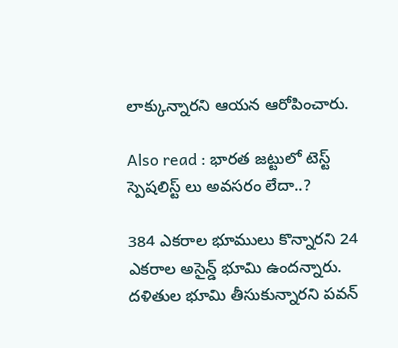లాక్కున్నారని ఆయన ఆరోపించారు.

Also read : భారత జట్టులో టెస్ట్ స్పెషలిస్ట్ లు అవసరం లేదా..?

384 ఎకరాల భూములు కొన్నారని 24 ఎకరాల అసైన్డ్ భూమి ఉందన్నారు. దళితుల భూమి తీసుకున్నారని పవన్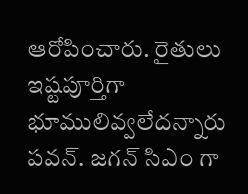ఆరోపించారు. రైతులు ఇష్టపూర్తిగా భూములివ్వలేదన్నారు పవన్. జగన్ సిఎం గా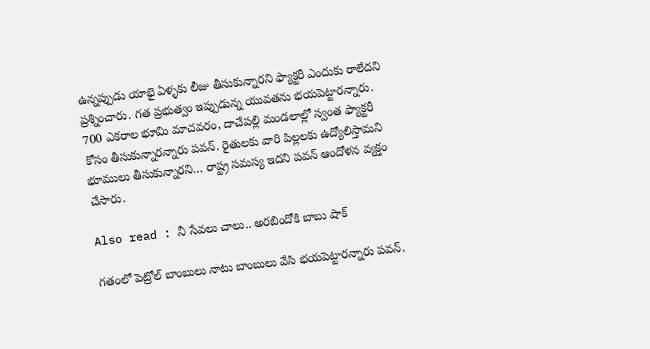ఉన్నప్పుడు యాభై ఏళ్ళకు లీజు తీసుకున్నారని ఫ్యాక్టరీ ఎందుకు రాలేదని ప్రశ్నించారు. గత ప్రభుత్వం ఇప్పుడున్న యువతను భయపెట్టారన్నారు. 700 ఎకరాల భూమి మాచవరం, దాచేపల్లి మండలాల్లో స్వంత ఫ్యాక్టరీ కోసం తీసుకున్నారన్నారు పవన్. రైతులకు వారి పిల్లలకు ఉద్యోలిస్తామని భూములు తీసుకున్నారని… రాష్ట్ర సమస్య ఇదని పవన్ ఆందోళన వ్యక్తం చేసారు.

Also read : నీ సేవలు చాలు.. అరబిందోకి బాబు షాక్

గతంలో పెట్రోల్ బాంబులు నాటు బాంబులు వేసి భయపెట్టారన్నారు పవన్.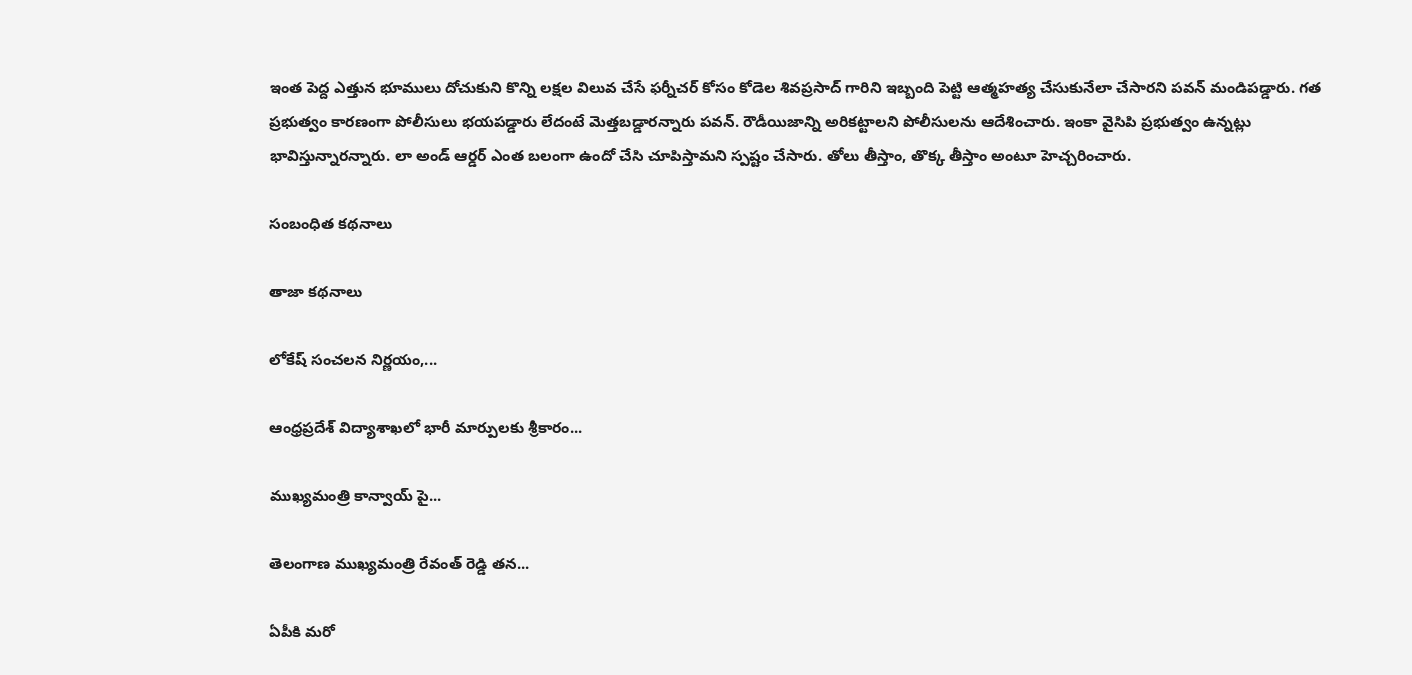ఇంత పెద్ద ఎత్తున భూములు దోచుకుని కొన్ని లక్షల విలువ చేసే ఫర్నీచర్ కోసం కోడెల శివప్రసాద్ గారిని ఇబ్బంది పెట్టి ఆత్మహత్య చేసుకునేలా చేసారని పవన్ మండిపడ్డారు. గత ప్రభుత్వం కారణంగా పోలీసులు భయపడ్డారు లేదంటే మెత్తబడ్డారన్నారు పవన్. రౌడీయిజాన్ని అరికట్టాలని పోలీసులను ఆదేశించారు. ఇంకా వైసిపి ప్రభుత్వం ఉన్నట్లు భావిస్తున్నారన్నారు. లా అండ్ ఆర్డర్ ఎంత బలంగా ఉందో చేసి చూపిస్తామని స్పష్టం చేసారు. తోలు తీస్తాం, తొక్క తీస్తాం అంటూ హెచ్చరించారు.

సంబంధిత కథనాలు

తాజా కథనాలు

లోకేష్ సంచలన నిర్ణయం,...

ఆంధ్రప్రదేశ్ విద్యాశాఖలో భారీ మార్పులకు శ్రీకారం...

ముఖ్యమంత్రి కాన్వాయ్‌ పై...

తెలంగాణ ముఖ్యమంత్రి రేవంత్ రెడ్డి తన...

ఏపీకి మరో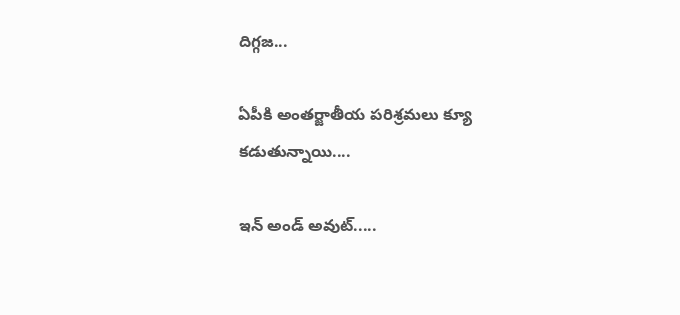దిగ్గజ...

ఏపీకి అంతర్జాతీయ పరిశ్రమలు క్యూ కడుతున్నాయి....

ఇన్ అండ్ అవుట్.....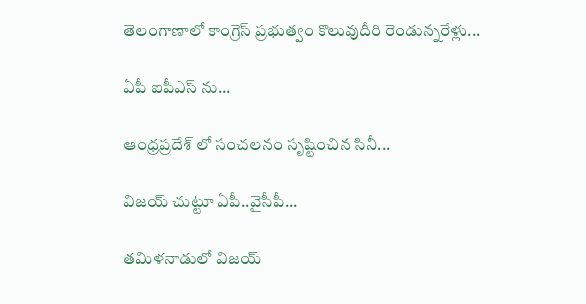తెలంగాణాలో కాంగ్రెస్ ప్రభుత్వం కొలువుదీరి రెండున్నరేళ్లు...

ఏపీ ఐపీఎస్ ను...

ఆంధ్రప్రదేశ్‌ లో సంచలనం సృష్టించిన సినీ...

విజయ్ చుట్టూ ఏపీ..వైసీపీ...

తమిళనాడులో విజయ్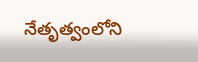నేతృత్వంలోని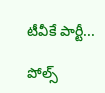టీవీకే పార్టీ...

పోల్స్